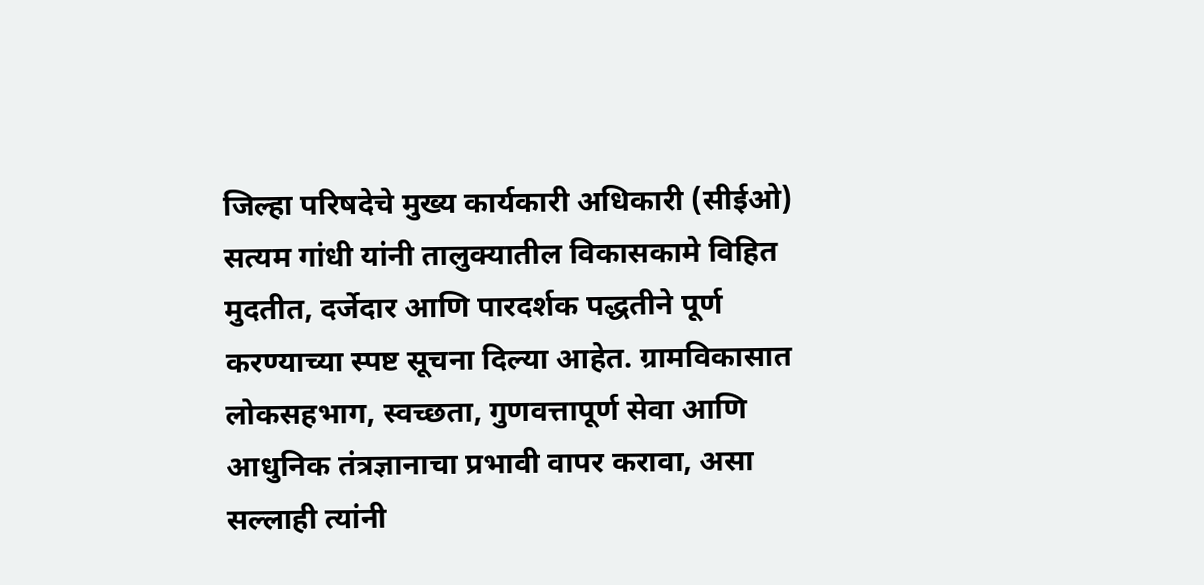जिल्हा परिषदेचे मुख्य कार्यकारी अधिकारी (सीईओ) सत्यम गांधी यांनी तालुक्यातील विकासकामे विहित मुदतीत, दर्जेदार आणि पारदर्शक पद्धतीने पूर्ण करण्याच्या स्पष्ट सूचना दिल्या आहेत. ग्रामविकासात लोकसहभाग, स्वच्छता, गुणवत्तापूर्ण सेवा आणि आधुनिक तंत्रज्ञानाचा प्रभावी वापर करावा, असा सल्लाही त्यांनी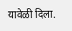यावेळी दिला.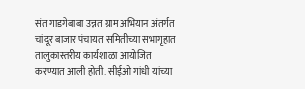संत गाडगेबाबा उन्नत ग्राम अभियान अंतर्गत चांदूर बाजार पंचायत समितीच्या सभागृहात तालुकास्तरीय कार्यशाळा आयोजित करण्यात आली होती. सीईओ गांधी यांच्या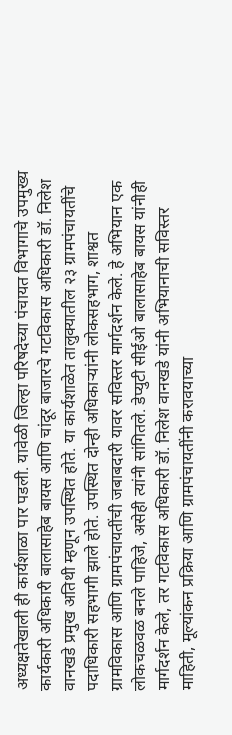अध्यक्षतेखाली ही कार्यशाळा पार पडली. यावेळी जिल्हा परिषदेच्या पंचायत विभागाचे उपमुख्य कार्यकारी अधिकारी बालासाहेब बायस आणि चांदूर बाजारचे गटविकास अधिकारी डॉ. निलेश वानखडे प्रमुख अतिथी म्हणून उपस्थित होते. या कार्यशाळेत तालुक्यातील २३ ग्रामपंचायतींचे पदाधिकारी सहभागी झाले होते. उपस्थित दोन्ही अधिकाऱ्यांनी लोकसहभाग, शाश्वत ग्रामविकास आणि ग्रामपंचायतींची जबाबदारी यावर सविस्तर मार्गदर्शन केले. हे अभियान एक लोकचळवळ बनले पाहिजे, असेही त्यांनी सांगितले. डेप्युटी सीईओ बालासाहेब बायस यांनीही मार्गदर्शन केले, तर गटविकास अधिकारी डॉ. निलेश वानखडे यांनी अभियानाची सविस्तर माहिती, मूल्यांकन प्रक्रिया आणि ग्रामपंचायतींनी करावयाच्या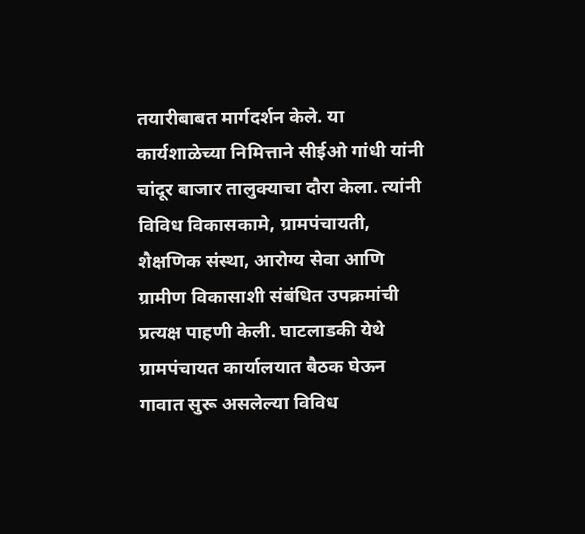तयारीबाबत मार्गदर्शन केले. या कार्यशाळेच्या निमित्ताने सीईओ गांधी यांनी चांदूर बाजार तालुक्याचा दौरा केला. त्यांनी विविध विकासकामे, ग्रामपंचायती, शैक्षणिक संस्था, आरोग्य सेवा आणि ग्रामीण विकासाशी संबंधित उपक्रमांची प्रत्यक्ष पाहणी केली. घाटलाडकी येथे ग्रामपंचायत कार्यालयात बैठक घेऊन गावात सुरू असलेल्या विविध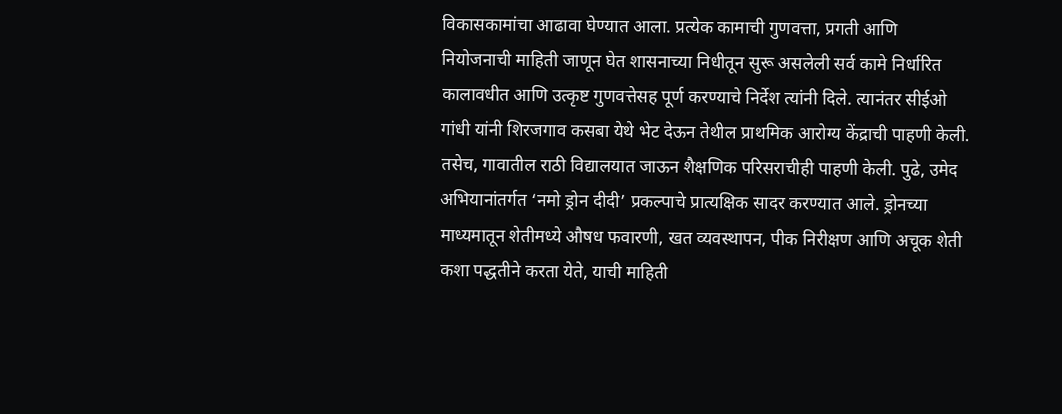विकासकामांचा आढावा घेण्यात आला. प्रत्येक कामाची गुणवत्ता, प्रगती आणि नियोजनाची माहिती जाणून घेत शासनाच्या निधीतून सुरू असलेली सर्व कामे निर्धारित कालावधीत आणि उत्कृष्ट गुणवत्तेसह पूर्ण करण्याचे निर्देश त्यांनी दिले. त्यानंतर सीईओ गांधी यांनी शिरजगाव कसबा येथे भेट देऊन तेथील प्राथमिक आरोग्य केंद्राची पाहणी केली. तसेच, गावातील राठी विद्यालयात जाऊन शैक्षणिक परिसराचीही पाहणी केली. पुढे, उमेद अभियानांतर्गत ‘नमो ड्रोन दीदी’ प्रकल्पाचे प्रात्यक्षिक सादर करण्यात आले. ड्रोनच्या माध्यमातून शेतीमध्ये औषध फवारणी, खत व्यवस्थापन, पीक निरीक्षण आणि अचूक शेती कशा पद्धतीने करता येते, याची माहिती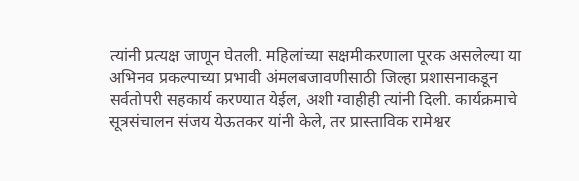त्यांनी प्रत्यक्ष जाणून घेतली. महिलांच्या सक्षमीकरणाला पूरक असलेल्या या अभिनव प्रकल्पाच्या प्रभावी अंमलबजावणीसाठी जिल्हा प्रशासनाकडून सर्वतोपरी सहकार्य करण्यात येईल, अशी ग्वाहीही त्यांनी दिली. कार्यक्रमाचे सूत्रसंचालन संजय येऊतकर यांनी केले, तर प्रास्ताविक रामेश्वर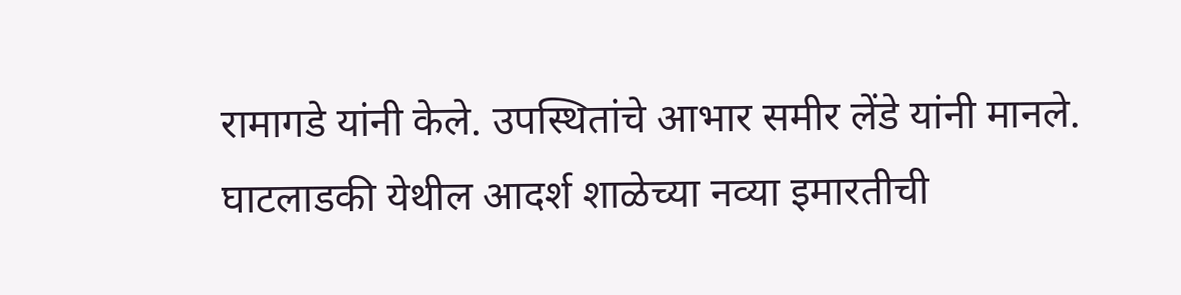रामागडे यांनी केले. उपस्थितांचे आभार समीर लेंडे यांनी मानले. घाटलाडकी येथील आदर्श शाळेच्या नव्या इमारतीची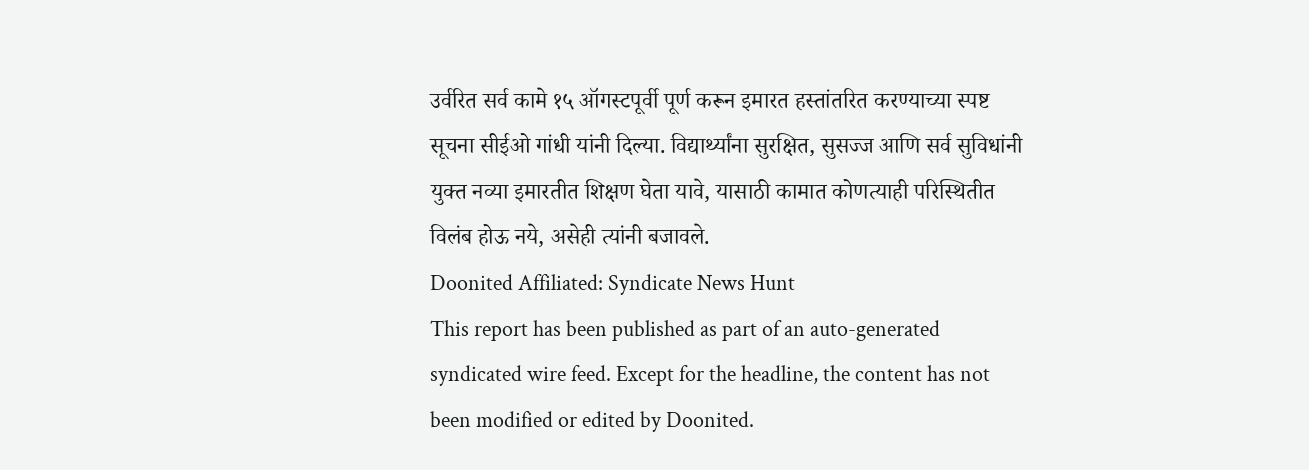उर्वरित सर्व कामे १५ ऑगस्टपूर्वी पूर्ण करून इमारत हस्तांतरित करण्याच्या स्पष्ट सूचना सीईओ गांधी यांनी दिल्या. विद्यार्थ्यांना सुरक्षित, सुसज्ज आणि सर्व सुविधांनी युक्त नव्या इमारतीत शिक्षण घेता यावे, यासाठी कामात कोणत्याही परिस्थितीत विलंब होऊ नये, असेही त्यांनी बजावले.
Doonited Affiliated: Syndicate News Hunt
This report has been published as part of an auto-generated syndicated wire feed. Except for the headline, the content has not been modified or edited by Doonited.